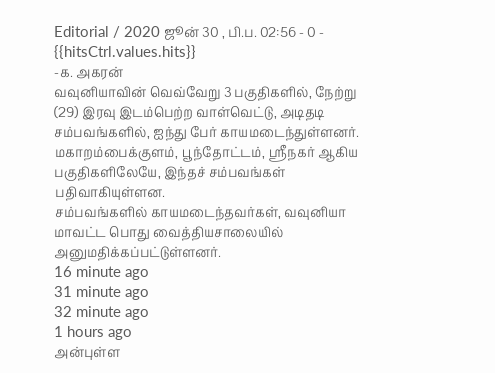Editorial / 2020 ஜூன் 30 , பி.ப. 02:56 - 0 - {{hitsCtrl.values.hits}}
-க. அகரன்
வவுனியாவின் வெவ்வேறு 3 பகுதிகளில், நேற்று (29) இரவு இடம்பெற்ற வாள்வெட்டு, அடிதடி சம்பவங்களில், ஐந்து பேர் காயமடைந்துள்ளனர்.
மகாறம்பைக்குளம், பூந்தோட்டம், ஸ்ரீநகர் ஆகிய பகுதிகளிலேயே, இந்தச் சம்பவங்கள் பதிவாகியுள்ளன.
சம்பவங்களில் காயமடைந்தவர்கள், வவுனியா மாவட்ட பொது வைத்தியசாலையில் அனுமதிக்கப்பட்டுள்ளனர்.
16 minute ago
31 minute ago
32 minute ago
1 hours ago
அன்புள்ள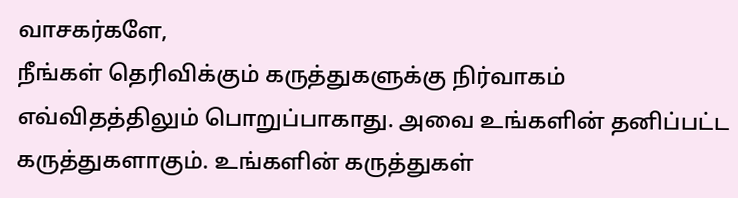வாசகர்களே,
நீங்கள் தெரிவிக்கும் கருத்துகளுக்கு நிர்வாகம் எவ்விதத்திலும் பொறுப்பாகாது. அவை உங்களின் தனிப்பட்ட கருத்துகளாகும். உங்களின் கருத்துகள்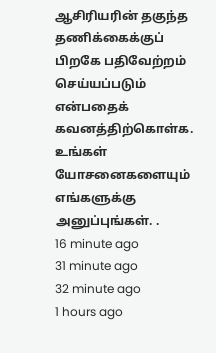ஆசிரியரின் தகுந்த தணிக்கைக்குப் பிறகே பதிவேற்றம் செய்யப்படும் என்பதைக் கவனத்திற்கொள்க. உங்கள் யோசனைகளையும் எங்களுக்கு அனுப்புங்கள். .
16 minute ago
31 minute ago
32 minute ago
1 hours ago